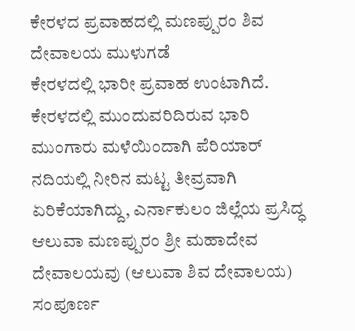ಕೇರಳದ ಪ್ರವಾಹದಲ್ಲಿ ಮಣಪ್ಪುರಂ ಶಿವ ದೇವಾಲಯ ಮುಳುಗಡೆ
ಕೇರಳದಲ್ಲಿ ಭಾರೀ ಪ್ರವಾಹ ಉಂಟಾಗಿದೆ. ಕೇರಳದಲ್ಲಿ ಮುಂದುವರಿದಿರುವ ಭಾರಿ ಮುಂಗಾರು ಮಳೆಯಿಂದಾಗಿ ಪೆರಿಯಾರ್ ನದಿಯಲ್ಲಿ ನೀರಿನ ಮಟ್ಟ ತೀವ್ರವಾಗಿ ಏರಿಕೆಯಾಗಿದ್ದು, ಎರ್ನಾಕುಲಂ ಜಿಲ್ಲೆಯ ಪ್ರಸಿದ್ಧ ಆಲುವಾ ಮಣಪ್ಪುರಂ ಶ್ರೀ ಮಹಾದೇವ ದೇವಾಲಯವು (ಆಲುವಾ ಶಿವ ದೇವಾಲಯ) ಸಂಪೂರ್ಣ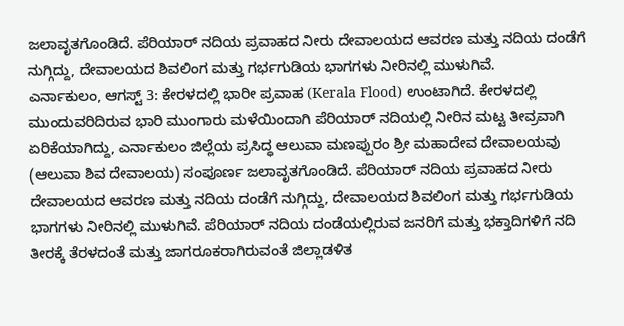ಜಲಾವೃತಗೊಂಡಿದೆ. ಪೆರಿಯಾರ್ ನದಿಯ ಪ್ರವಾಹದ ನೀರು ದೇವಾಲಯದ ಆವರಣ ಮತ್ತು ನದಿಯ ದಂಡೆಗೆ ನುಗ್ಗಿದ್ದು, ದೇವಾಲಯದ ಶಿವಲಿಂಗ ಮತ್ತು ಗರ್ಭಗುಡಿಯ ಭಾಗಗಳು ನೀರಿನಲ್ಲಿ ಮುಳುಗಿವೆ.
ಎರ್ನಾಕುಲಂ, ಆಗಸ್ಟ್ 3: ಕೇರಳದಲ್ಲಿ ಭಾರೀ ಪ್ರವಾಹ (Kerala Flood) ಉಂಟಾಗಿದೆ. ಕೇರಳದಲ್ಲಿ ಮುಂದುವರಿದಿರುವ ಭಾರಿ ಮುಂಗಾರು ಮಳೆಯಿಂದಾಗಿ ಪೆರಿಯಾರ್ ನದಿಯಲ್ಲಿ ನೀರಿನ ಮಟ್ಟ ತೀವ್ರವಾಗಿ ಏರಿಕೆಯಾಗಿದ್ದು, ಎರ್ನಾಕುಲಂ ಜಿಲ್ಲೆಯ ಪ್ರಸಿದ್ಧ ಆಲುವಾ ಮಣಪ್ಪುರಂ ಶ್ರೀ ಮಹಾದೇವ ದೇವಾಲಯವು (ಆಲುವಾ ಶಿವ ದೇವಾಲಯ) ಸಂಪೂರ್ಣ ಜಲಾವೃತಗೊಂಡಿದೆ. ಪೆರಿಯಾರ್ ನದಿಯ ಪ್ರವಾಹದ ನೀರು ದೇವಾಲಯದ ಆವರಣ ಮತ್ತು ನದಿಯ ದಂಡೆಗೆ ನುಗ್ಗಿದ್ದು, ದೇವಾಲಯದ ಶಿವಲಿಂಗ ಮತ್ತು ಗರ್ಭಗುಡಿಯ ಭಾಗಗಳು ನೀರಿನಲ್ಲಿ ಮುಳುಗಿವೆ. ಪೆರಿಯಾರ್ ನದಿಯ ದಂಡೆಯಲ್ಲಿರುವ ಜನರಿಗೆ ಮತ್ತು ಭಕ್ತಾದಿಗಳಿಗೆ ನದಿ ತೀರಕ್ಕೆ ತೆರಳದಂತೆ ಮತ್ತು ಜಾಗರೂಕರಾಗಿರುವಂತೆ ಜಿಲ್ಲಾಡಳಿತ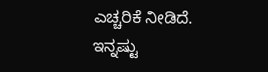ಎಚ್ಚರಿಕೆ ನೀಡಿದೆ.
ಇನ್ನಷ್ಟು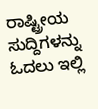ರಾಷ್ಟ್ರೀಯ ಸುದ್ದಿಗಳನ್ನು ಓದಲು ಇಲ್ಲಿ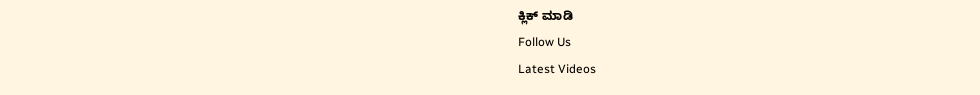ಕ್ಲಿಕ್ ಮಾಡಿ
Follow Us
Latest Videos